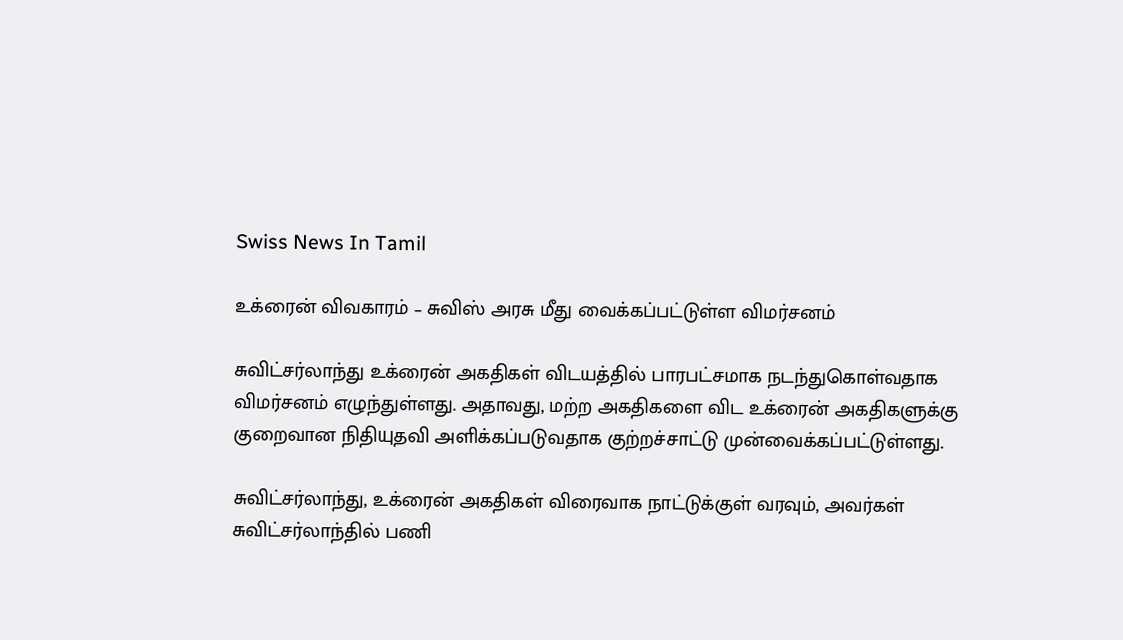Swiss News In Tamil

உக்ரைன் விவகாரம் – சுவிஸ் அரசு மீது வைக்கப்பட்டுள்ள விமர்சனம்

சுவிட்சர்லாந்து உக்ரைன் அகதிகள் விடயத்தில் பாரபட்சமாக நடந்துகொள்வதாக விமர்சனம் எழுந்துள்ளது. அதாவது, மற்ற அகதிகளை விட உக்ரைன் அகதிகளுக்கு குறைவான நிதியுதவி அளிக்கப்படுவதாக குற்றச்சாட்டு முன்வைக்கப்பட்டுள்ளது.

சுவிட்சர்லாந்து, உக்ரைன் அகதிகள் விரைவாக நாட்டுக்குள் வரவும், அவர்கள் சுவிட்சர்லாந்தில் பணி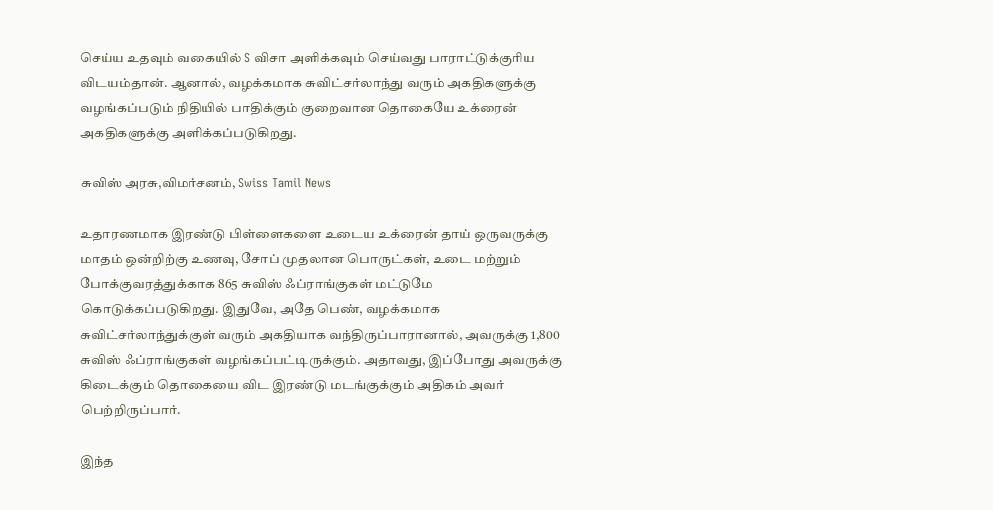செய்ய உதவும் வகையில் S விசா அளிக்கவும் செய்வது பாராட்டுக்குரிய விடயம்தான். ஆனால், வழக்கமாக சுவிட்சர்லாந்து வரும் அகதிகளுக்கு வழங்கப்படும் நிதியில் பாதிக்கும் குறைவான தொகையே உக்ரைன் அகதிகளுக்கு அளிக்கப்படுகிறது.

சுவிஸ் அரசு,விமர்சனம், Swiss Tamil News

உதாரணமாக இரண்டு பிள்ளைகளை உடைய உக்ரைன் தாய் ஒருவருக்கு மாதம் ஒன்றிற்கு உணவு, சோப் முதலான பொருட்கள், உடை மற்றும் போக்குவரத்துக்காக 865 சுவிஸ் ஃப்ராங்குகள் மட்டுமே கொடுக்கப்படுகிறது. இதுவே, அதே பெண், வழக்கமாக சுவிட்சர்லாந்துக்குள் வரும் அகதியாக வந்திருப்பாரானால், அவருக்கு 1,800 சுவிஸ் ஃப்ராங்குகள் வழங்கப்பட்டிருக்கும். அதாவது, இப்போது அவருக்கு கிடைக்கும் தொகையை விட இரண்டு மடங்குக்கும் அதிகம் அவர் பெற்றிருப்பார்.

இந்த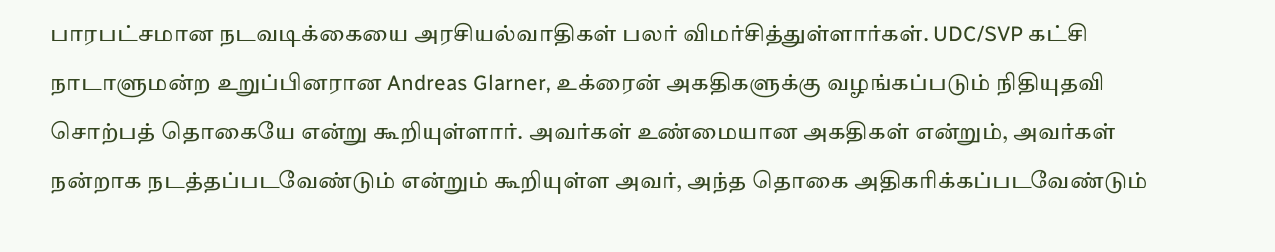பாரபட்சமான நடவடிக்கையை அரசியல்வாதிகள் பலர் விமர்சித்துள்ளார்கள். UDC/SVP கட்சி நாடாளுமன்ற உறுப்பினரான Andreas Glarner, உக்ரைன் அகதிகளுக்கு வழங்கப்படும் நிதியுதவி சொற்பத் தொகையே என்று கூறியுள்ளார். அவர்கள் உண்மையான அகதிகள் என்றும், அவர்கள் நன்றாக நடத்தப்படவேண்டும் என்றும் கூறியுள்ள அவர், அந்த தொகை அதிகரிக்கப்படவேண்டும்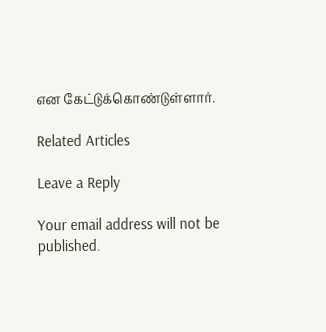என கேட்டுக்கொண்டுள்ளார்.

Related Articles

Leave a Reply

Your email address will not be published.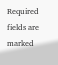Required fields are marked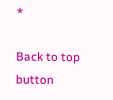*

Back to top button